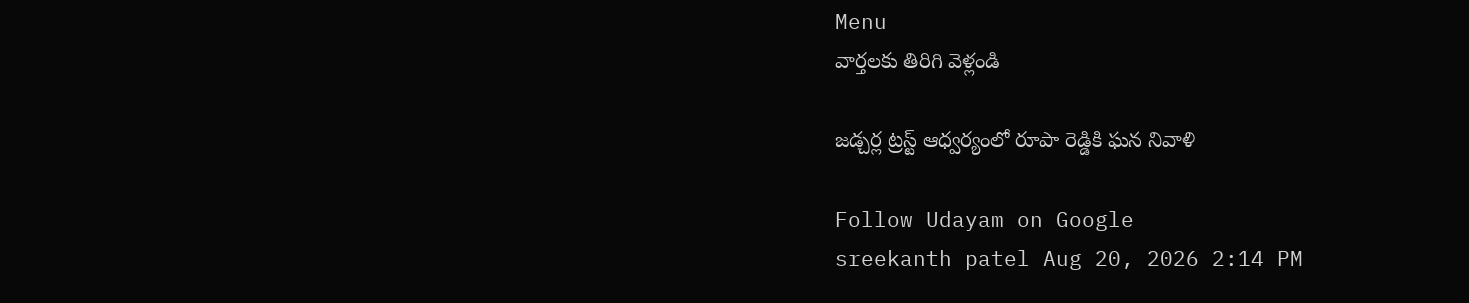Menu
వార్తలకు తిరిగి వెళ్లండి

జడ్చర్ల ట్రస్ట్ ఆధ్వర్యంలో రూపా రెడ్డికి ఘన నివాళి

Follow Udayam on Google
sreekanth patel Aug 20, 2026 2:14 PM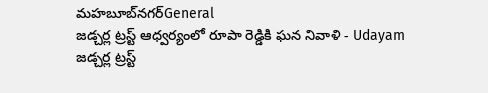మహబూబ్‌నగర్General
జడ్చర్ల ట్రస్ట్ ఆధ్వర్యంలో రూపా రెడ్డికి ఘన నివాళి - Udayam
జడ్చర్ల ట్రస్ట్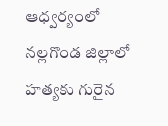ఆధ్వర్యంలో నల్లగొండ జిల్లాలో హత్యకు గురైన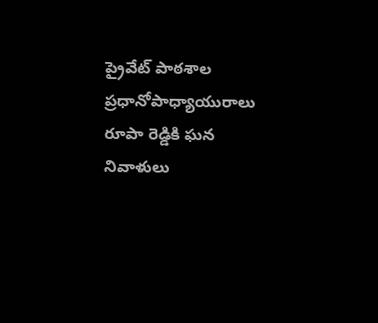ప్రైవేట్ పాఠశాల ప్రధానోపాధ్యాయురాలు రూపా రెడ్డికి ఘన నివాళులు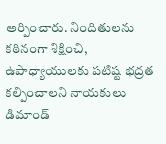అర్పించారు. నిందితులను కఠినంగా శిక్షించి, ఉపాధ్యాయులకు పటిష్ట భద్రత కల్పించాలని నాయకులు డిమాండ్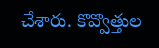చేశారు. కొవ్వొత్తుల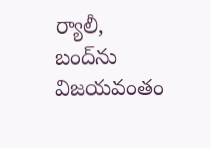ర్యాలీ, బంద్‌ను విజయవంతం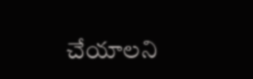చేయాలని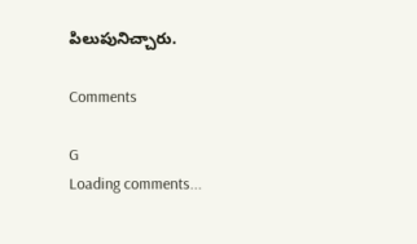పిలుపునిచ్చారు.

Comments

G
Loading comments...